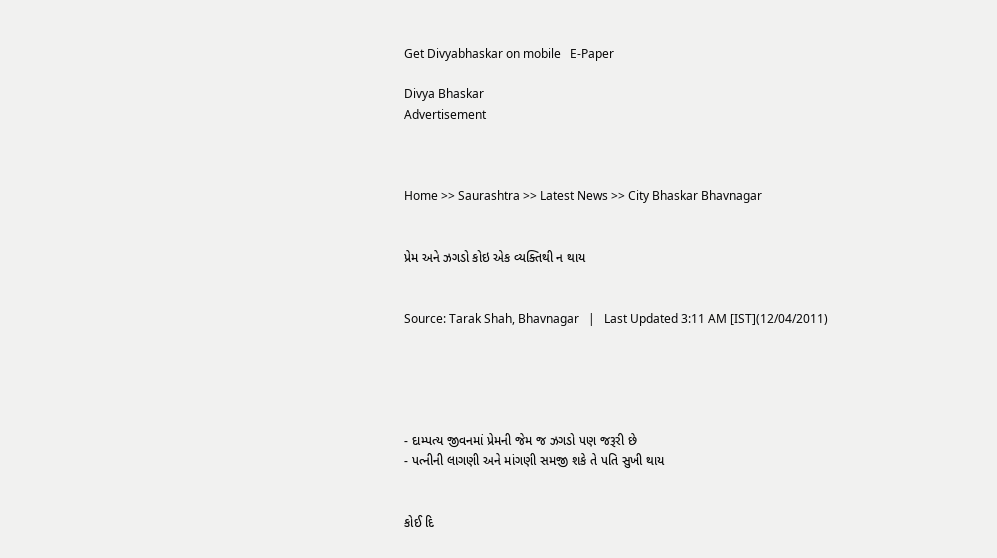Get Divyabhaskar on mobile   E-Paper

Divya Bhaskar
Advertisement



Home >> Saurashtra >> Latest News >> City Bhaskar Bhavnagar


પ્રેમ અને ઝગડો કોઇ એક વ્યક્તિથી ન થાય


Source: Tarak Shah, Bhavnagar   |   Last Updated 3:11 AM [IST](12/04/2011)





- દામ્પત્ય જીવનમાં પ્રેમની જેમ જ ઝગડો પણ જરૂરી છે
- પત્નીની લાગણી અને માંગણી સમજી શકે તે પતિ સુખી થાય


કોઈ દિ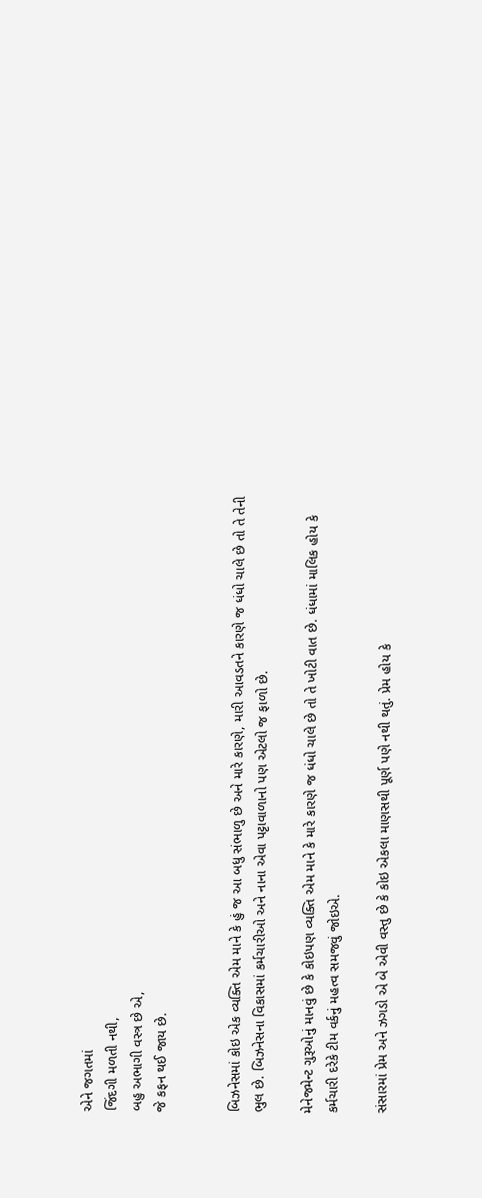એને જગતમાં
જિંદગી મળતી નથી,
બહુ અભાગી વસ્ત્ર છે એ,
જે કફન થઈ જાય છે.


બિઝનેસમાં કોઇ એક વ્યક્તિ એમ માને કે હું જ આ બધુ સંભાળુ છે અને મારે કારણે, મારી આવડતને કારણે જ ધંધો ચાલે છે તો તે તેની ભુલ છે. બિઝનેસના વિકાસમાં કર્મચારીઓ અને નાના એવા પટ્ટાવાળાનો પણ એટલો જ ફાળો છે.

મેનેજમેન્ટ ગુરૂઓનું માનવું છે કે કોઇપણ વ્યક્તિ એમ માને કે મારે કારણે જ ધંધો ચાલે છે તો તે ખોટી વાત છે. ધંધામાં માલિક હોય કે કર્મચારી દરેકે ટીમ વર્કનું મહત્વ સમજવું જોઇએ.

સંસારમાં પ્રેમ અને ઝગડો એ બે એવી વસ્તુ છે કે કોઇ એકલા માણસથી પૂર્ણ પણે નથી થતું. પ્રેમ હોય કે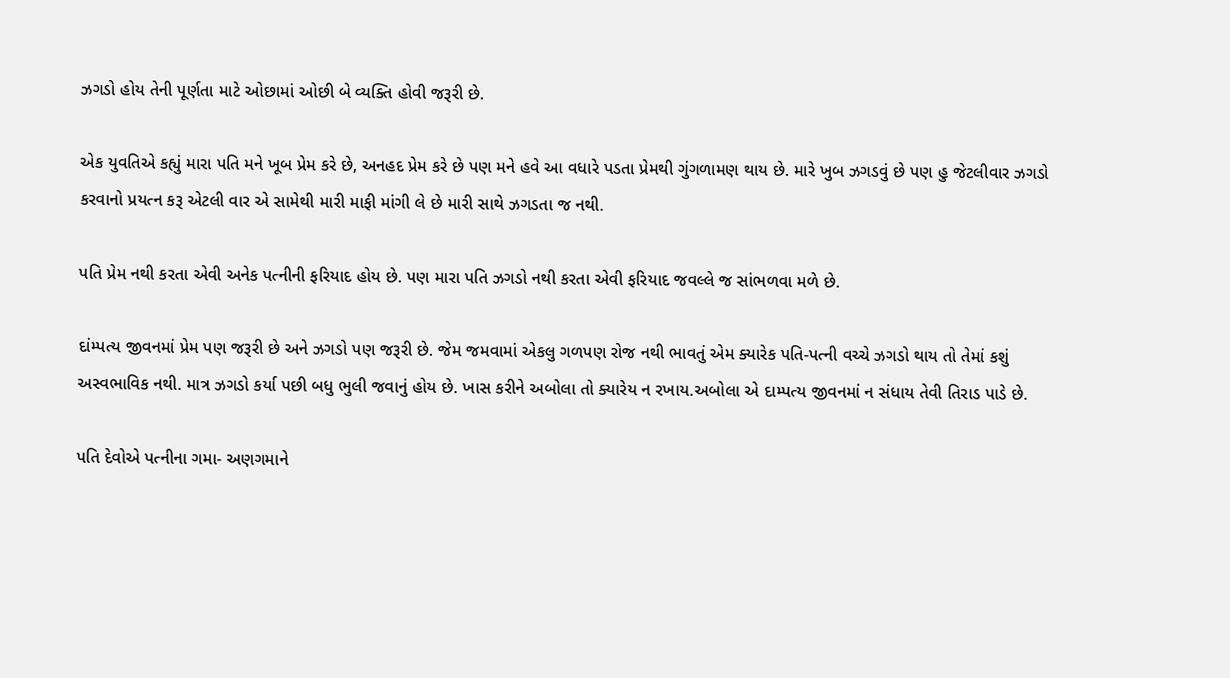ઝગડો હોય તેની પૂર્ણતા માટે ઓછામાં ઓછી બે વ્યક્તિ હોવી જરૂરી છે.

એક યુવતિએ કહ્યું મારા પતિ મને ખૂબ પ્રેમ કરે છે, અનહદ પ્રેમ કરે છે પણ મને હવે આ વધારે પડતા પ્રેમથી ગુંગળામણ થાય છે. મારે ખુબ ઝગડવું છે પણ હુ જેટલીવાર ઝગડો કરવાનો પ્રયત્ન કરૂ એટલી વાર એ સામેથી મારી માફી માંગી લે છે મારી સાથે ઝગડતા જ નથી.

પતિ પ્રેમ નથી કરતા એવી અનેક પત્નીની ફરિયાદ હોય છે. પણ મારા પતિ ઝગડો નથી કરતા એવી ફરિયાદ જવલ્લે જ સાંભળવા મળે છે.

દાંમ્પત્ય જીવનમાં પ્રેમ પણ જરૂરી છે અને ઝગડો પણ જરૂરી છે. જેમ જમવામાં એકલુ ગળપણ રોજ નથી ભાવતું એમ ક્યારેક પતિ-પત્ની વચ્ચે ઝગડો થાય તો તેમાં કશું અસ્વભાવિક નથી. માત્ર ઝગડો કર્યા પછી બધુ ભુલી જવાનું હોય છે. ખાસ કરીને અબોલા તો ક્યારેય ન રખાય.અબોલા એ દામ્પત્ય જીવનમાં ન સંધાય તેવી તિરાડ પાડે છે.

પતિ દેવોએ પત્નીના ગમા- અણગમાને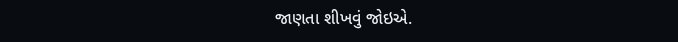જાણતા શીખવું જોઇએ.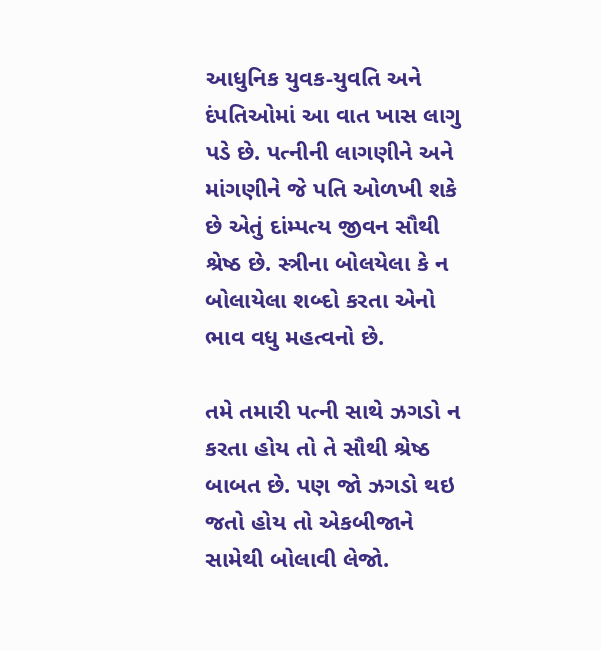આધુનિક યુવક-યુવતિ અને દંપતિઓમાં આ વાત ખાસ લાગુ પડે છે. પત્નીની લાગણીને અને માંગણીને જે પતિ ઓળખી શકે છે એતું દાંમ્પત્ય જીવન સૌથી શ્રેષ્ઠ છે. સ્ત્રીના બોલયેલા કે ન બોલાયેલા શબ્દો કરતા એનો ભાવ વધુ મહત્વનો છે.

તમે તમારી પત્ની સાથે ઝગડો ન કરતા હોય તો તે સૌથી શ્રેષ્ઠ બાબત છે. પણ જો ઝગડો થઇ જતો હોય તો એકબીજાને સામેથી બોલાવી લેજો.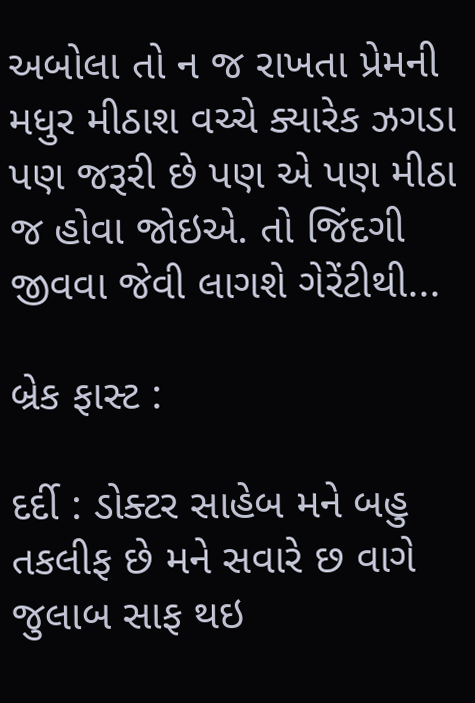અબોલા તો ન જ રાખતા પ્રેમની મધુર મીઠાશ વચ્ચે ક્યારેક ઝગડા પણ જરૂરી છે પણ એ પણ મીઠા જ હોવા જોઇએ. તો જિંદગી જીવવા જેવી લાગશે ગેરેંટીથી...

બ્રેક ફાસ્ટ :

દર્દી : ડોક્ટર સાહેબ મને બહુ તકલીફ છે મને સવારે છ વાગે જુલાબ સાફ થઇ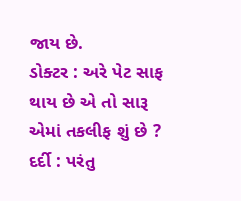જાય છે.
ડોક્ટર : અરે પેટ સાફ થાય છે એ તો સારૂ એમાં તકલીફ શું છે ?
દર્દી : પરંતુ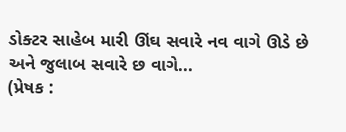ડોક્ટર સાહેબ મારી ઊંઘ સવારે નવ વાગે ઊડે છે અને જુલાબ સવારે છ વાગે...
(પ્રેષક :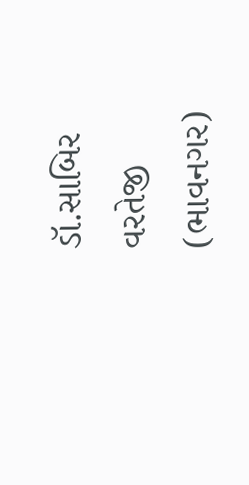ડૉ.સાબિર વરતેજી (ભાવનગર)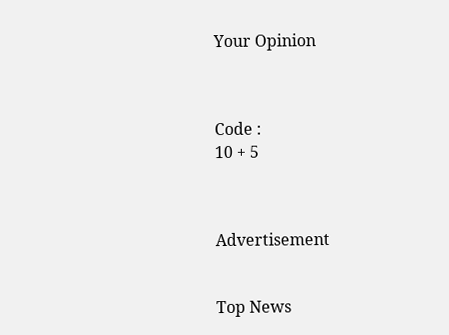Your Opinion



Code :
10 + 5



Advertisement


Top News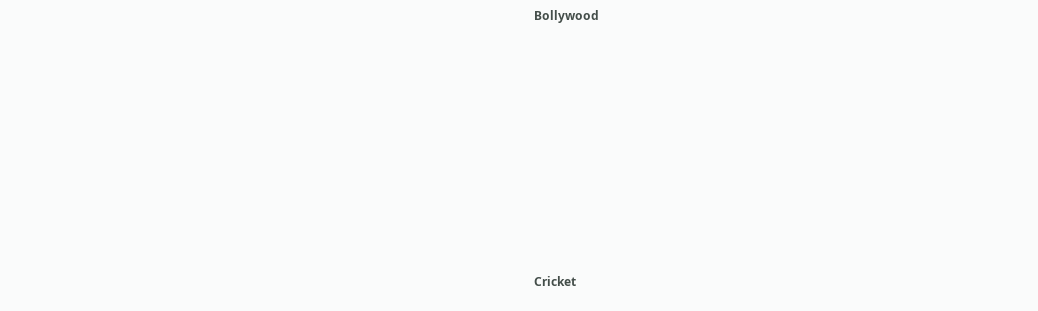Bollywood











Cricket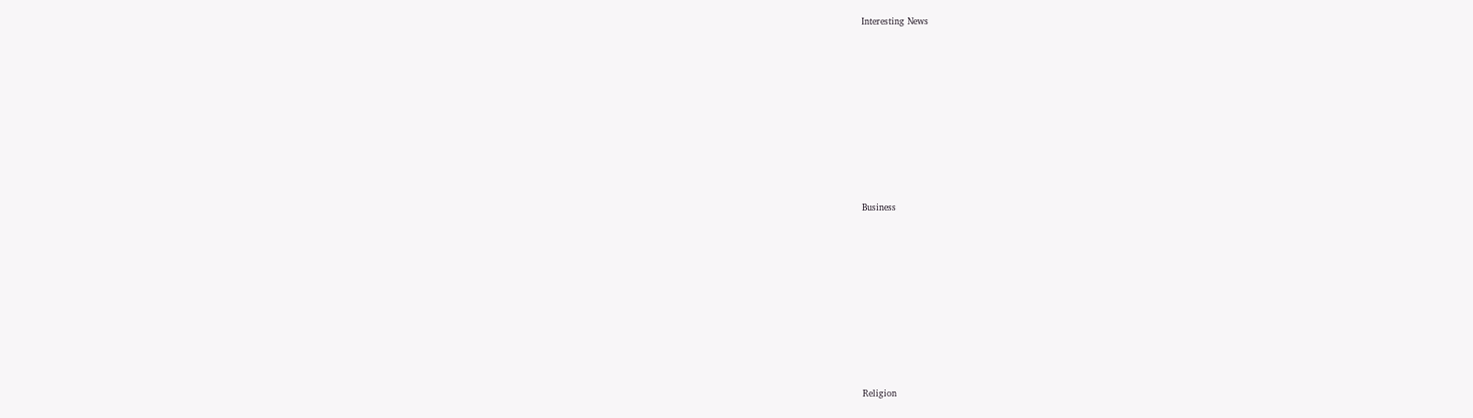Interesting News











Business











Religion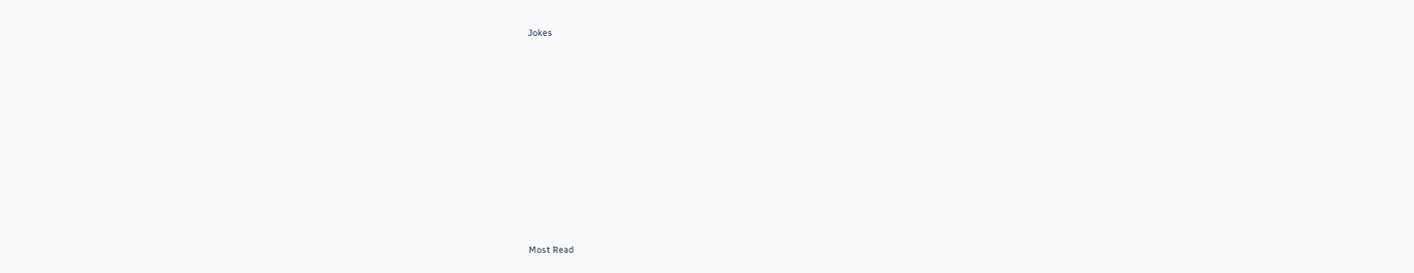Jokes











Most Read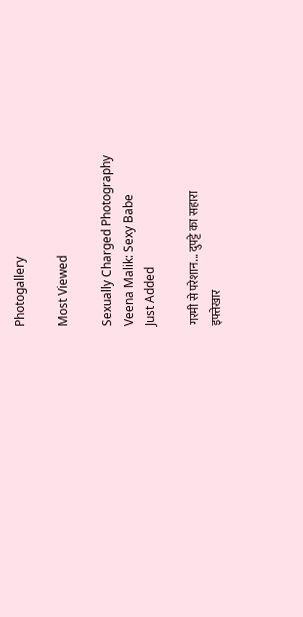Photogallery

Most Viewed

Sexually Charged Photography
Veena Malik: Sexy Babe
Just Added

गरमी से परेशान... दुपट्टे का सहारा
इफ्तेखार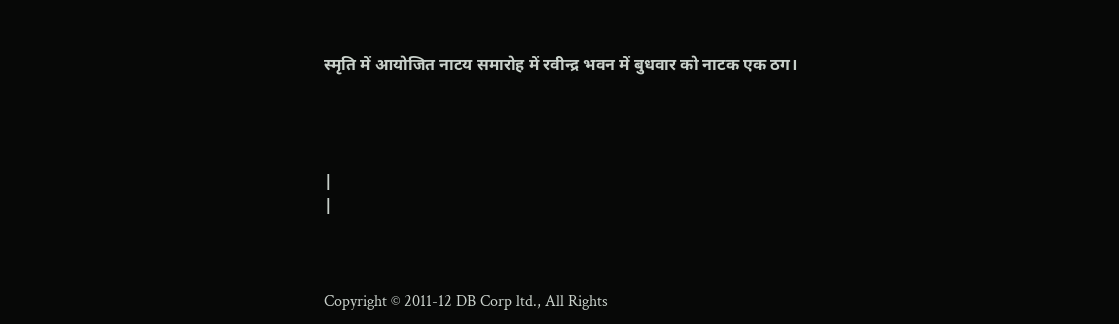स्मृति में आयोजित नाटय समारोह में रवीन्द्र भवन में बुधवार को नाटक एक ठग।




|
|



Copyright © 2011-12 DB Corp ltd., All Rights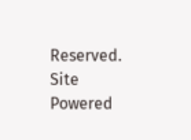Reserved.
Site Powered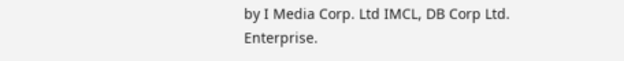by I Media Corp. Ltd IMCL, DB Corp Ltd. Enterprise.